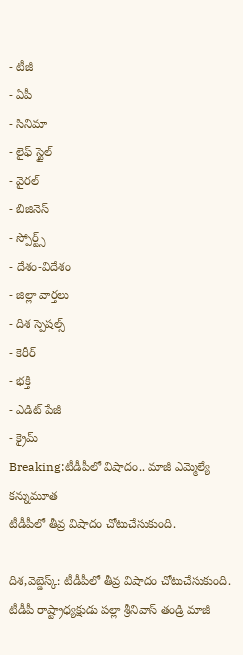- టీజీ
- ఏపీ
- సినిమా
- లైఫ్ స్టైల్
- వైరల్
- బిజినెస్
- స్పోర్ట్స్
- దేశం-విదేశం
- జిల్లా వార్తలు
- దిశ స్పెషల్స్
- కెరీర్
- భక్తి
- ఎడిట్ పేజీ
- క్రైమ్
Breaking:టీడీపీలో విషాదం.. మాజీ ఎమ్మెల్యే కన్నుమూత
టీడీపీలో తీవ్ర విషాదం చోటుచేసుకుంది.

దిశ,వెబ్డెస్క్: టీడీపీలో తీవ్ర విషాదం చోటుచేసుకుంది. టీడీపీ రాష్ట్రాధ్యక్షుడు పల్లా శ్రీనివాస్ తండ్రి మాజీ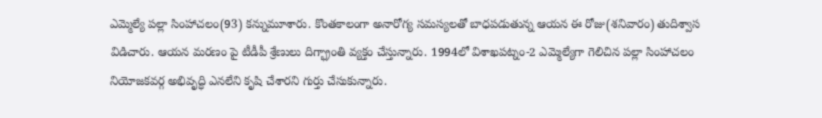ఎమ్మెల్యే పల్లా సింహాచలం(93) కన్నుమూశారు. కొంతకాలంగా అనారోగ్య సమస్యలతో బాధపడుతున్న ఆయన ఈ రోజు(శనివారం) తుదిశ్వాస విడిచారు. ఆయన మరణం పై టీడీపీ శ్రేణులు దిగ్భ్రాంతి వ్యక్తం చేస్తున్నారు. 1994లో విశాఖపట్నం-2 ఎమ్మెల్యేగా గెలిచిన పల్లా సింహాచలం నియోజకవర్గ అభివృద్ధి ఎనలేని కృషి చేశారని గుర్తు చేసుకున్నారు.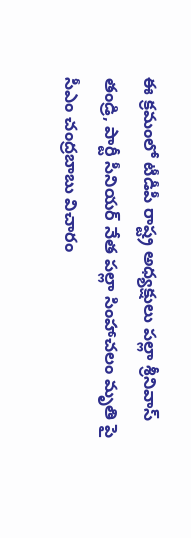ఈ క్రమంలో టీడీపీ రాష్ట్ర అధ్యక్షులు పల్లా శ్రీనివాస్ తండ్రి, పార్టీ సీనియర్ నేత పల్లా సింహాచలం మృతి పై సీఎం చంద్రబాబు విచారం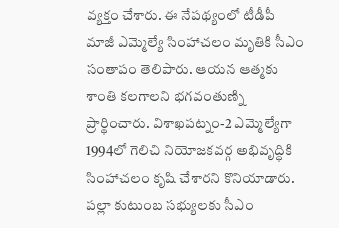వ్యక్తం చేశారు. ఈ నేపథ్యంలో టీడీపీ మాజీ ఎమ్మెల్యే సింహాచలం మృతికి సీఎం సంతాపం తెలిపారు. ఆయన ఆత్మకు శాంతి కలగాలని భగవంతుణ్ని ప్రార్థించారు. విశాఖపట్నం-2 ఎమ్మెల్యేగా 1994లో గెలిచి నియోజకవర్గ అభివృద్ధికి సింహాచలం కృషి చేశారని కొనియాడారు. పల్లా కుటుంబ సభ్యులకు సీఎం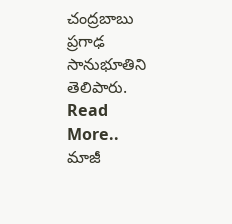చంద్రబాబు ప్రగాఢ సానుభూతిని తెలిపారు.
Read More..
మాజీ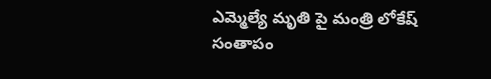ఎమ్మెల్యే మృతి పై మంత్రి లోకేష్ సంతాపం